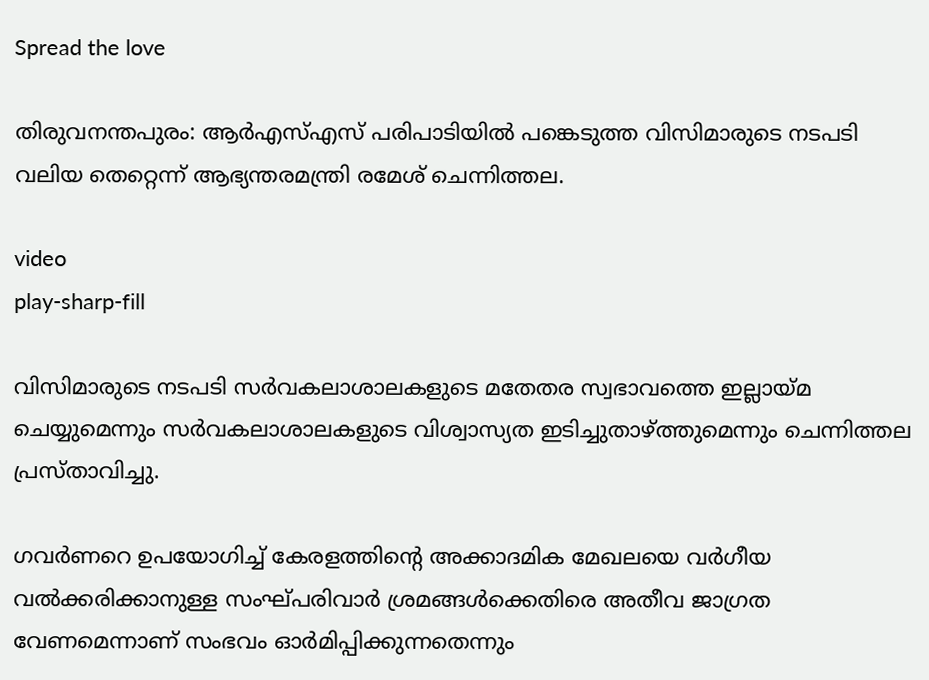Spread the love

തിരുവനന്തപുരം: ആർഎസ്‌എസ് പരിപാടിയില്‍ പങ്കെടുത്ത വിസിമാരുടെ നടപടി വലിയ തെറ്റെന്ന് ആഭ്യന്തരമന്ത്രി രമേശ് ചെന്നിത്തല.

video
play-sharp-fill

വിസിമാരുടെ നടപടി സർവകലാശാലകളുടെ മതേതര സ്വഭാവത്തെ ഇല്ലായ്മ ചെയ്യുമെന്നും സർവകലാശാലകളുടെ വിശ്വാസ്യത ഇടിച്ചുതാഴ്ത്തുമെന്നും ചെന്നിത്തല പ്രസ്താവിച്ചു.

ഗവർണറെ ഉപയോഗിച്ച്‌ കേരളത്തിന്‍റെ അക്കാദമിക മേഖലയെ വർഗീയ വല്‍ക്കരിക്കാനുള്ള സംഘ്പരിവാർ ശ്രമങ്ങള്‍ക്കെതിരെ അതീവ ജാഗ്രത വേണമെന്നാണ് സംഭവം ഓർമിപ്പിക്കുന്നതെന്നും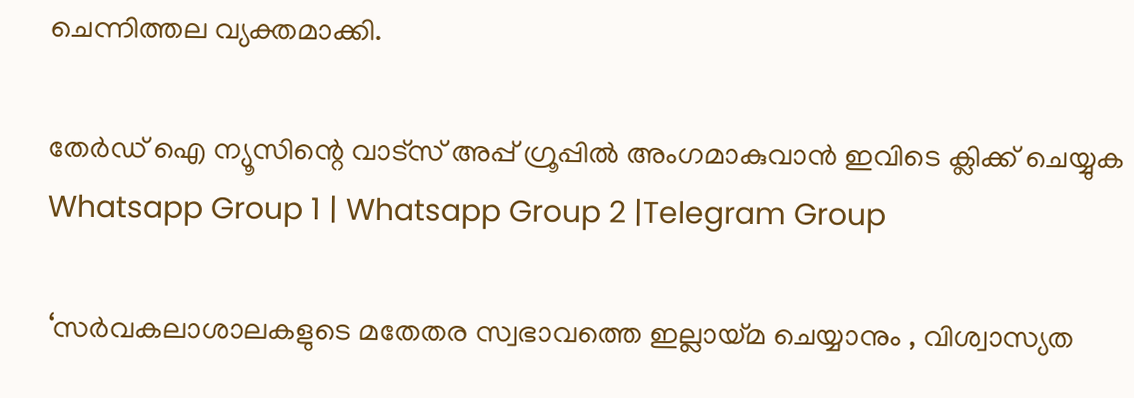ചെന്നിത്തല വ്യക്തമാക്കി.

തേർഡ് ഐ ന്യൂസിന്റെ വാട്സ് അപ്പ് ഗ്രൂപ്പിൽ അംഗമാകുവാൻ ഇവിടെ ക്ലിക്ക് ചെയ്യുക
Whatsapp Group 1 | Whatsapp Group 2 |Telegram Group

‘സര്‍വകലാശാലകളുടെ മതേതര സ്വഭാവത്തെ ഇല്ലായ്മ ചെയ്യാനും , വിശ്വാസ്യത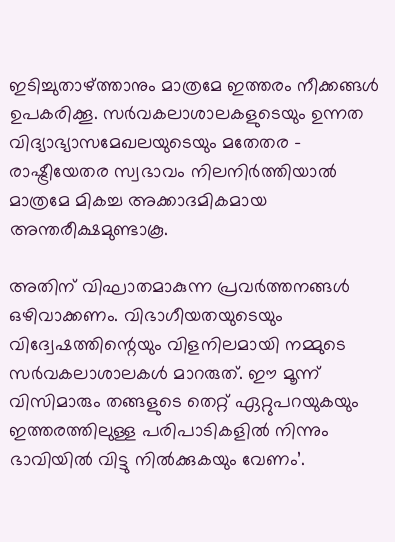ഇടിച്ചുതാഴ്ത്താനും മാത്രമേ ഇത്തരം നീക്കങ്ങള്‍ ഉപകരിക്കൂ. സര്‍വകലാശാലകളുടെയും ഉന്നത വിദ്യാഭ്യാസമേഖലയുടെയും മതേതര – രാഷ്ട്രീയേതര സ്വഭാവം നിലനിര്‍ത്തിയാല്‍ മാത്രമേ മികച്ച അക്കാദമികമായ അന്തരീക്ഷമുണ്ടാകൂ.

അതിന് വിഘാതമാകുന്ന പ്രവര്‍ത്തനങ്ങള്‍ ഒഴിവാക്കണം. വിഭാഗീയതയുടെയും വിദ്വേഷത്തിന്റെയും വിളനിലമായി നമ്മുടെ സര്‍വകലാശാലകള്‍ മാറരുത്. ഈ മൂന്ന് വിസിമാരും തങ്ങളുടെ തെറ്റ് ഏറ്റുപറയുകയും ഇത്തരത്തിലുള്ള പരിപാടികളില്‍ നിന്നും ഭാവിയില്‍ വിട്ടു നില്‍ക്കുകയും വേണം’.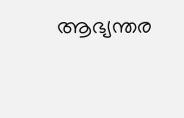ആഭ്യന്തര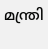മന്ത്രി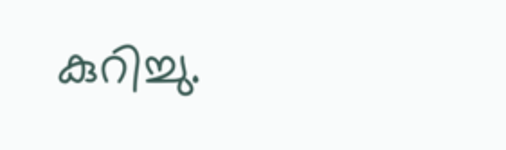കുറിച്ചു.